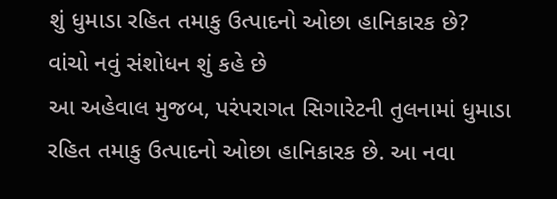શું ધુમાડા રહિત તમાકુ ઉત્પાદનો ઓછા હાનિકારક છે? વાંચો નવું સંશોધન શું કહે છે
આ અહેવાલ મુજબ, પરંપરાગત સિગારેટની તુલનામાં ધુમાડા રહિત તમાકુ ઉત્પાદનો ઓછા હાનિકારક છે. આ નવા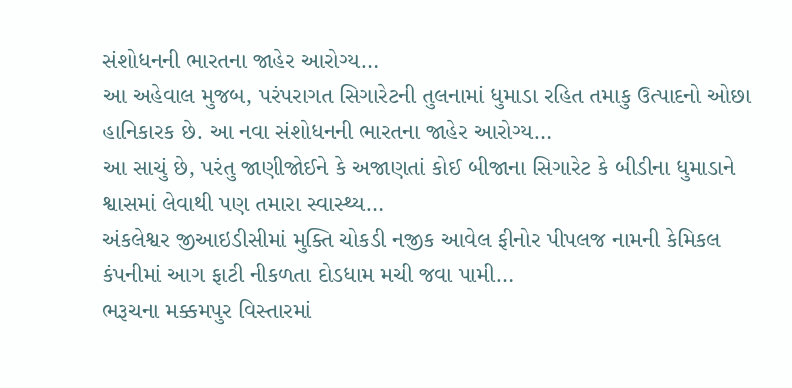સંશોધનની ભારતના જાહેર આરોગ્ય…
આ અહેવાલ મુજબ, પરંપરાગત સિગારેટની તુલનામાં ધુમાડા રહિત તમાકુ ઉત્પાદનો ઓછા હાનિકારક છે. આ નવા સંશોધનની ભારતના જાહેર આરોગ્ય…
આ સાચું છે, પરંતુ જાણીજોઈને કે અજાણતાં કોઈ બીજાના સિગારેટ કે બીડીના ધુમાડાને શ્વાસમાં લેવાથી પણ તમારા સ્વાસ્થ્ય…
અંકલેશ્વર જીઆઇડીસીમાં મુક્તિ ચોકડી નજીક આવેલ ફીનોર પીપલજ નામની કેમિકલ કંપનીમાં આગ ફાટી નીકળતા દોડધામ મચી જવા પામી…
ભરૂચના મક્કમપુર વિસ્તારમાં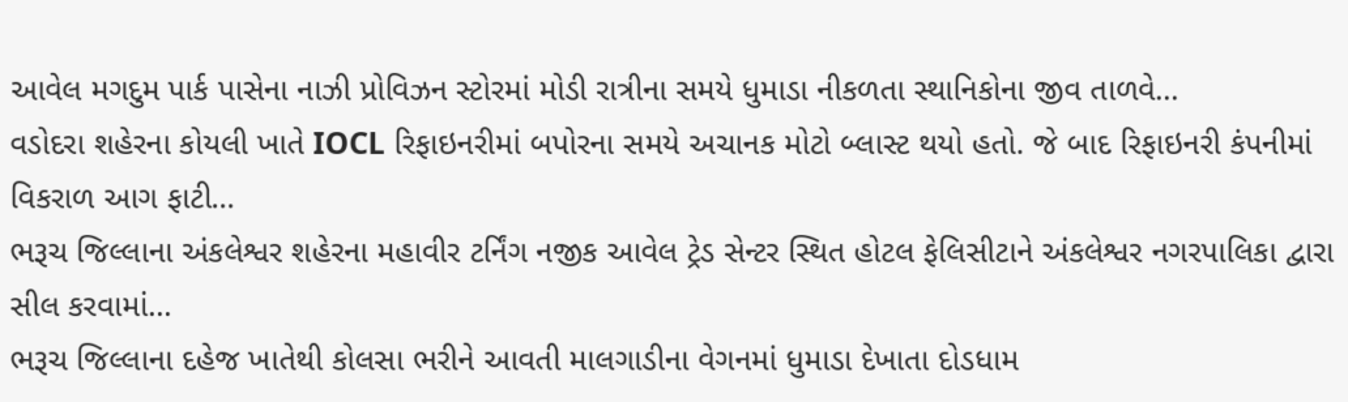આવેલ મગદુમ પાર્ક પાસેના નાઝી પ્રોવિઝન સ્ટોરમાં મોડી રાત્રીના સમયે ધુમાડા નીકળતા સ્થાનિકોના જીવ તાળવે…
વડોદરા શહેરના કોયલી ખાતે IOCL રિફાઇનરીમાં બપોરના સમયે અચાનક મોટો બ્લાસ્ટ થયો હતો. જે બાદ રિફાઇનરી કંપનીમાં વિકરાળ આગ ફાટી…
ભરૂચ જિલ્લાના અંકલેશ્વર શહેરના મહાવીર ટર્નિંગ નજીક આવેલ ટ્રેડ સેન્ટર સ્થિત હોટલ ફેલિસીટાને અંકલેશ્વર નગરપાલિકા દ્વારા સીલ કરવામાં…
ભરૂચ જિલ્લાના દહેજ ખાતેથી કોલસા ભરીને આવતી માલગાડીના વેગનમાં ધુમાડા દેખાતા દોડધામ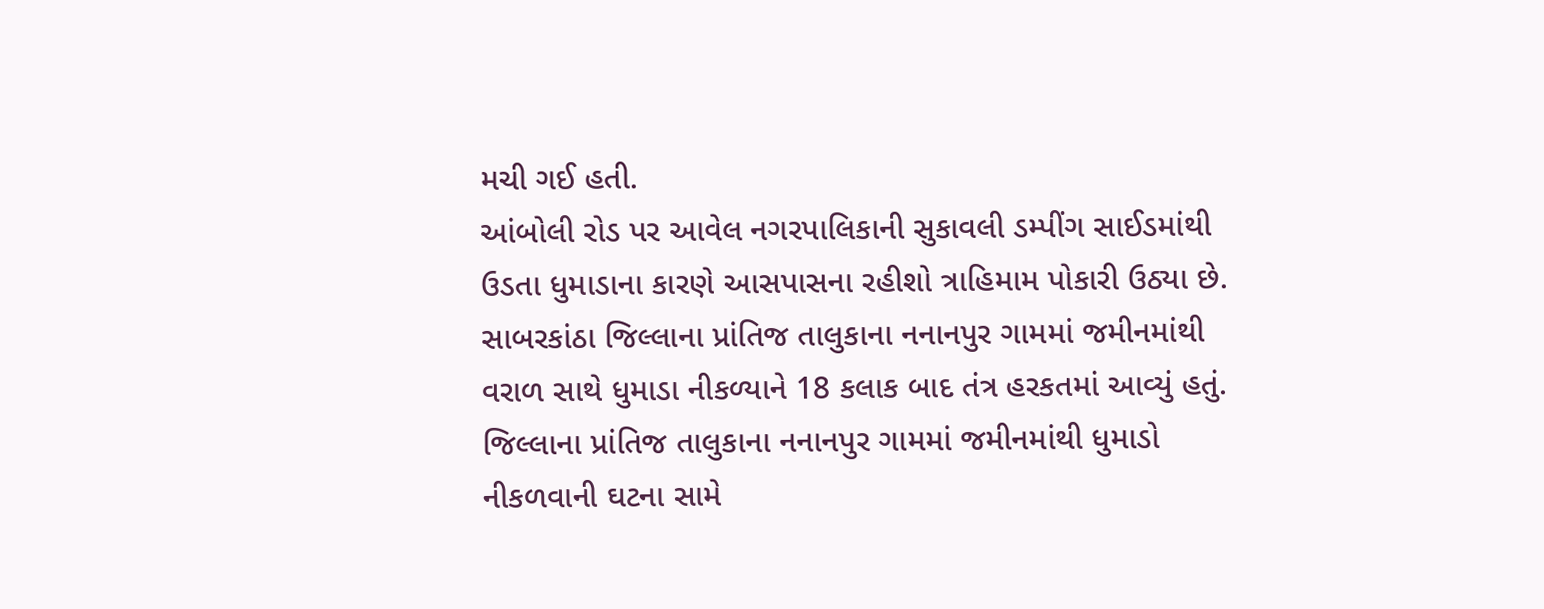મચી ગઈ હતી.
આંબોલી રોડ પર આવેલ નગરપાલિકાની સુકાવલી ડમ્પીંગ સાઈડમાંથી ઉડતા ધુમાડાના કારણે આસપાસના રહીશો ત્રાહિમામ પોકારી ઉઠ્યા છે.
સાબરકાંઠા જિલ્લાના પ્રાંતિજ તાલુકાના નનાનપુર ગામમાં જમીનમાંથી વરાળ સાથે ધુમાડા નીકળ્યાને 18 કલાક બાદ તંત્ર હરકતમાં આવ્યું હતું.
જિલ્લાના પ્રાંતિજ તાલુકાના નનાનપુર ગામમાં જમીનમાંથી ધુમાડો નીકળવાની ઘટના સામે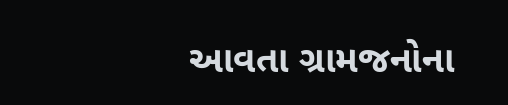આવતા ગ્રામજનોના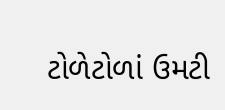ટોળેટોળાં ઉમટી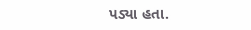પડ્યા હતા.